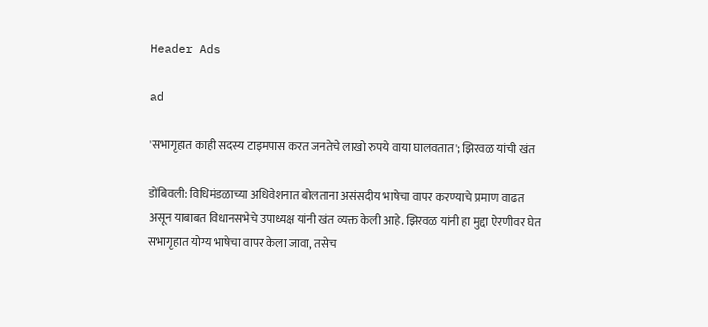Header Ads

ad

'सभागृहात काही सदस्य टाइमपास करत जनतेचे लाखो रुपये वाया घालवतात'; झिरवळ यांची खंत

डोंबिवली: विधिमंडळाच्या अधिवेशनात बोलताना असंसदीय भाषेचा वापर करण्याचे प्रमाण वाढत असून याबाबत विधानसभेचे उपाध्यक्ष यांनी खंत व्यक्त केली आहे. झिरवळ यांनी हा मुद्दा ऐरणीवर घेत सभागृहात योग्य भाषेचा वापर केला जावा, तसेच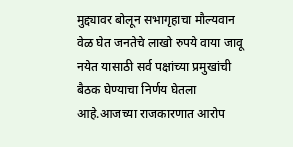मुद्द्यावर बोलून सभागृहाचा मौल्यवान वेळ घेत जनतेचे लाखो रुपये वाया जावू नयेत यासाठी सर्व पक्षांच्या प्रमुखांची बैठक घेण्याचा निर्णय घेतला आहे.आजच्या राजकारणात आरोप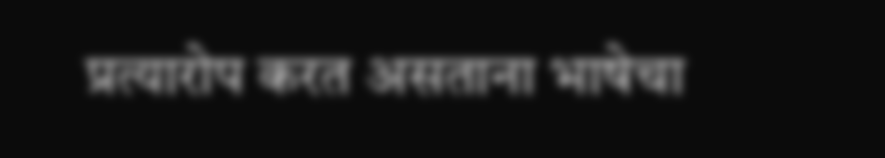प्रत्यारोप करत असताना भाषेचा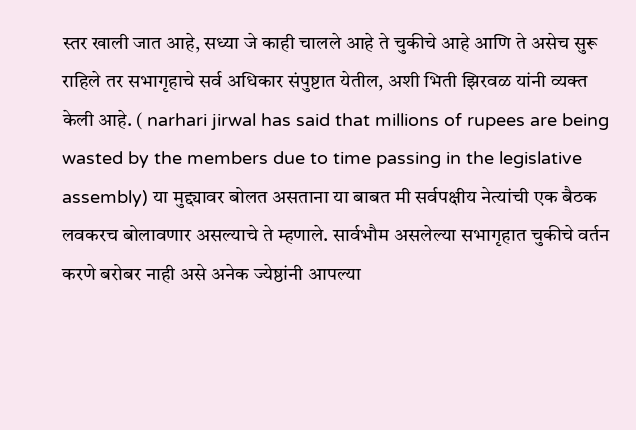स्तर खाली जात आहे, सध्या जे काही चालले आहे ते चुकीचे आहे आणि ते असेच सुरू राहिले तर सभागृहाचे सर्व अधिकार संपुष्टात येतील, अशी भिती झिरवळ यांनी व्यक्त केली आहे. ( narhari jirwal has said that millions of rupees are being wasted by the members due to time passing in the legislative assembly) या मुद्द्यावर बोलत असताना या बाबत मी सर्वपक्षीय नेत्यांची एक बैठक लवकरच बोलावणार असल्याचे ते म्हणाले. सार्वभौम असलेल्या सभागृहात चुकीचे वर्तन करणे बरोबर नाही असे अनेक ज्येष्ठांनी आपल्या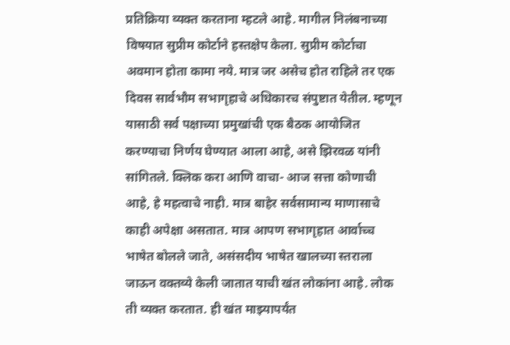प्रतिक्रिया व्यक्त करताना म्हटले आहे. मागील निलंबनाच्या विषयात सुप्रीम कोर्टाने हस्तक्षेप केला. सुप्रीम कोर्टाचा अवमान होता कामा नये. मात्र जर असेच होत राहिले तर एक दिवस सार्वभौम सभागृहाचे अधिकारच संपुष्टात येतील. म्हणून यासाठी सर्व पक्षाच्या प्रमुखांची एक बैठक आयोजित करण्याचा निर्णय घेण्यात आला आहे, असे झिरवळ यांनी सांगितले. क्लिक करा आणि वाचा- आज सत्ता कोणाची आहे, हे महत्वाचे नाही. मात्र बाहेर सर्वसामान्य माणासाचे काही अपेक्षा असतात. मात्र आपण सभागृहात आर्वाच्च भाषेत बोलले जाते, असंसदीय भाषेत खालच्या स्तराला जाऊन वक्तव्ये केली जातात याची खंत लोकांना आहे. लोक ती व्यक्त करतात. ही खंत माझ्यापर्यंत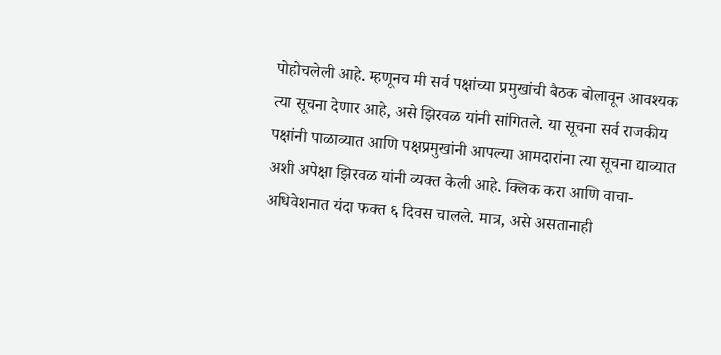पोहोचलेली आहे. म्हणूनच मी सर्व पक्षांच्या प्रमुखांची बैठक बोलावून आवश्यक त्या सूचना देणार आहे, असे झिरवळ यांनी सांगितले. या सूचना सर्व राजकीय पक्षांनी पाळाव्यात आणि पक्षप्रमुखांनी आपल्या आमदारांना त्या सूचना द्याव्यात अशी अपेक्षा झिरवळ यांनी व्यक्त केली आहे. क्लिक करा आणि वाचा- अधिवेशनात यंदा फक्त ६ दिवस चालले. मात्र, असे असतानाही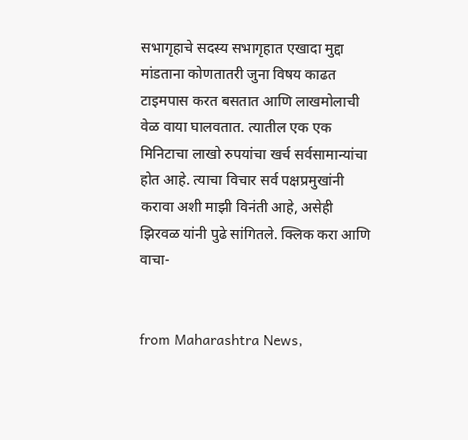सभागृहाचे सदस्य सभागृहात एखादा मुद्दा मांडताना कोणतातरी जुना विषय काढत टाइमपास करत बसतात आणि लाखमोलाची वेळ वाया घालवतात. त्यातील एक एक मिनिटाचा लाखो रुपयांचा खर्च सर्वसामान्यांचा होत आहे. त्याचा विचार सर्व पक्षप्रमुखांनी करावा अशी माझी विनंती आहे, असेही झिरवळ यांनी पुढे सांगितले. क्लिक करा आणि वाचा-


from Maharashtra News,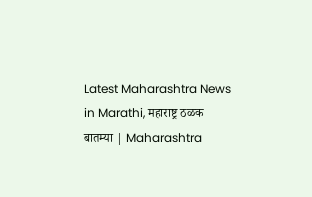Latest Maharashtra News in Marathi, महाराष्ट्र ठळक बातम्या | Maharashtra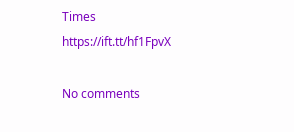Times https://ift.tt/hf1FpvX

No comments